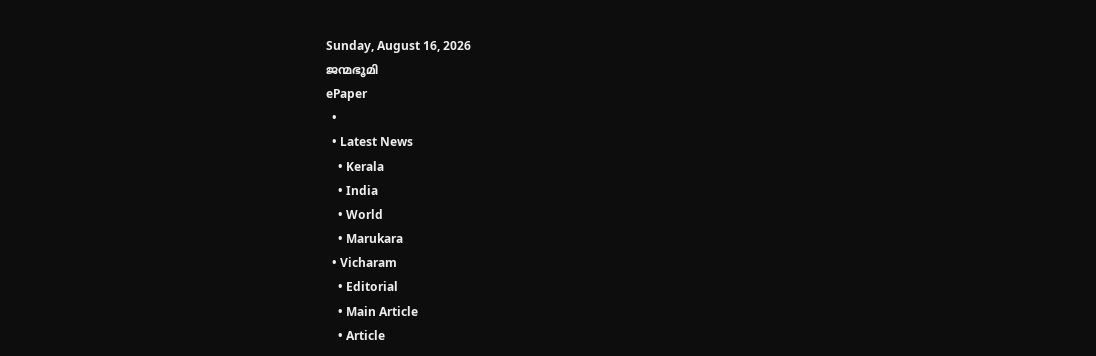Sunday, August 16, 2026
ജന്മഭൂമി
ePaper
  •
  • Latest News
    • Kerala
    • India
    • World
    • Marukara
  • Vicharam
    • Editorial
    • Main Article
    • Article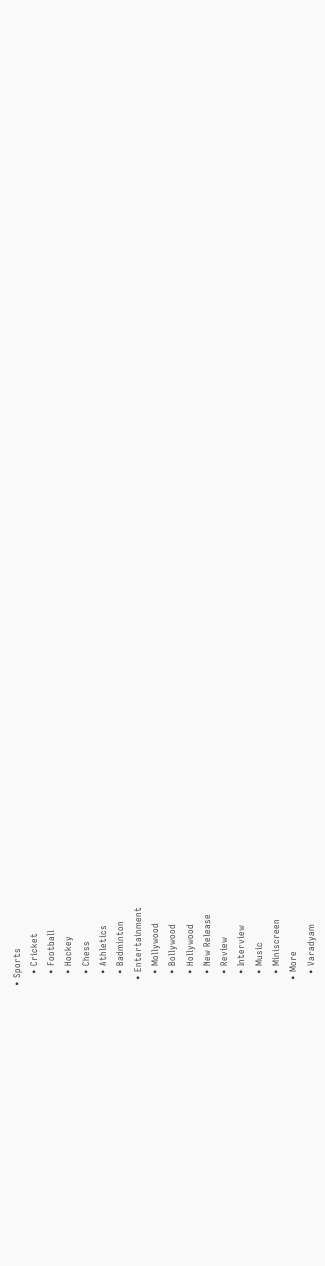• Sports
    • Cricket
    • Football
    • Hockey
    • Chess
    • Athletics
    • Badminton
  • Entertainment
    • Mollywood
    • Bollywood
    • Hollywood
    • New Release
    • Review
    • Interview
    • Music
    • Miniscreen
  • More
    • Varadyam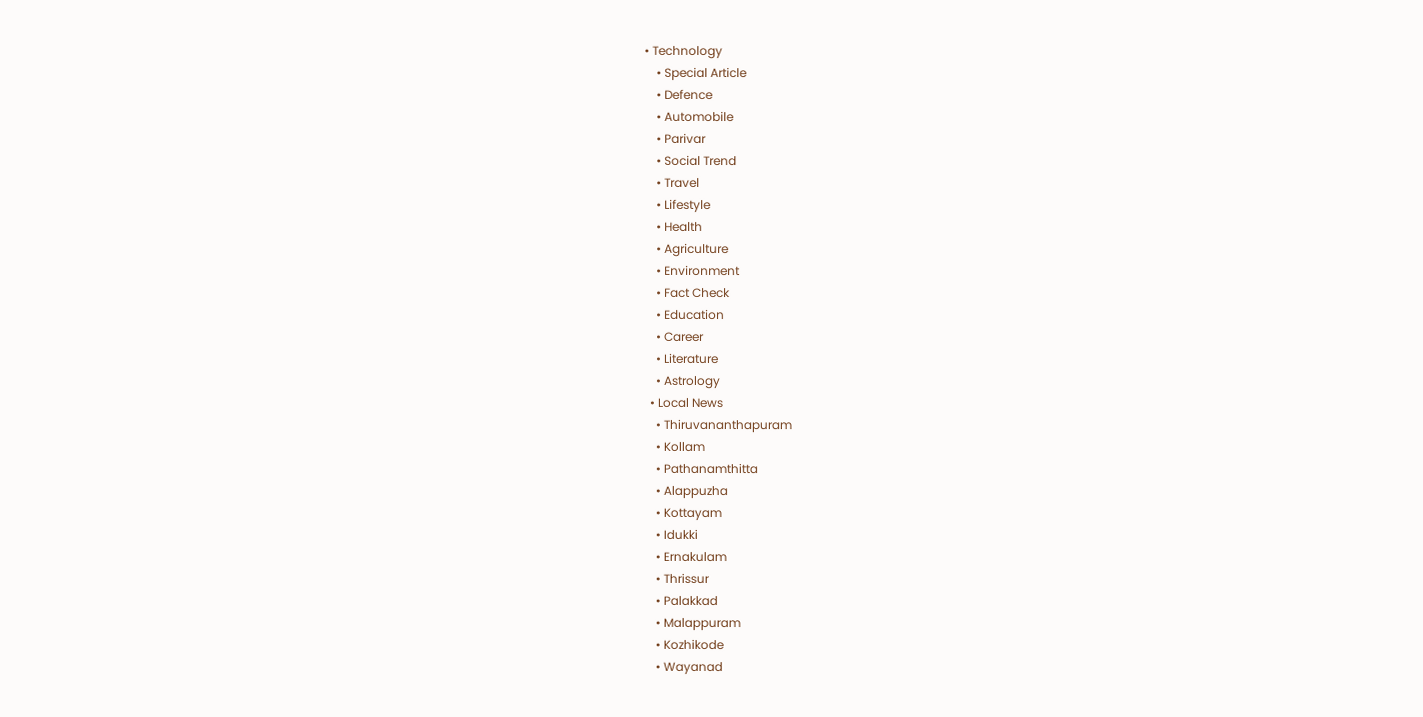• Technology
    • Special Article
    • Defence
    • Automobile
    • Parivar
    • Social Trend
    • Travel
    • Lifestyle
    • Health
    • Agriculture
    • Environment
    • Fact Check
    • Education
    • Career
    • Literature
    • Astrology
  • Local News
    • Thiruvananthapuram
    • Kollam
    • Pathanamthitta
    • Alappuzha
    • Kottayam
    • Idukki
    • Ernakulam
    • Thrissur
    • Palakkad
    • Malappuram
    • Kozhikode
    • Wayanad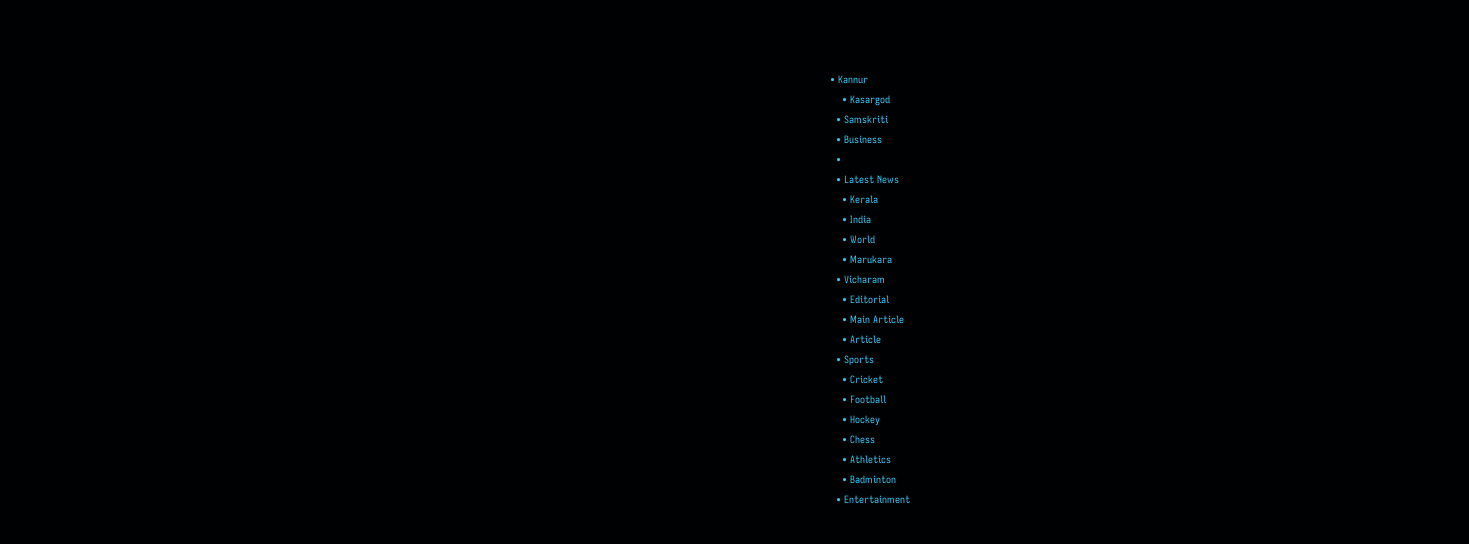• Kannur
    • Kasargod
  • Samskriti
  • Business
  •
  • Latest News
    • Kerala
    • India
    • World
    • Marukara
  • Vicharam
    • Editorial
    • Main Article
    • Article
  • Sports
    • Cricket
    • Football
    • Hockey
    • Chess
    • Athletics
    • Badminton
  • Entertainment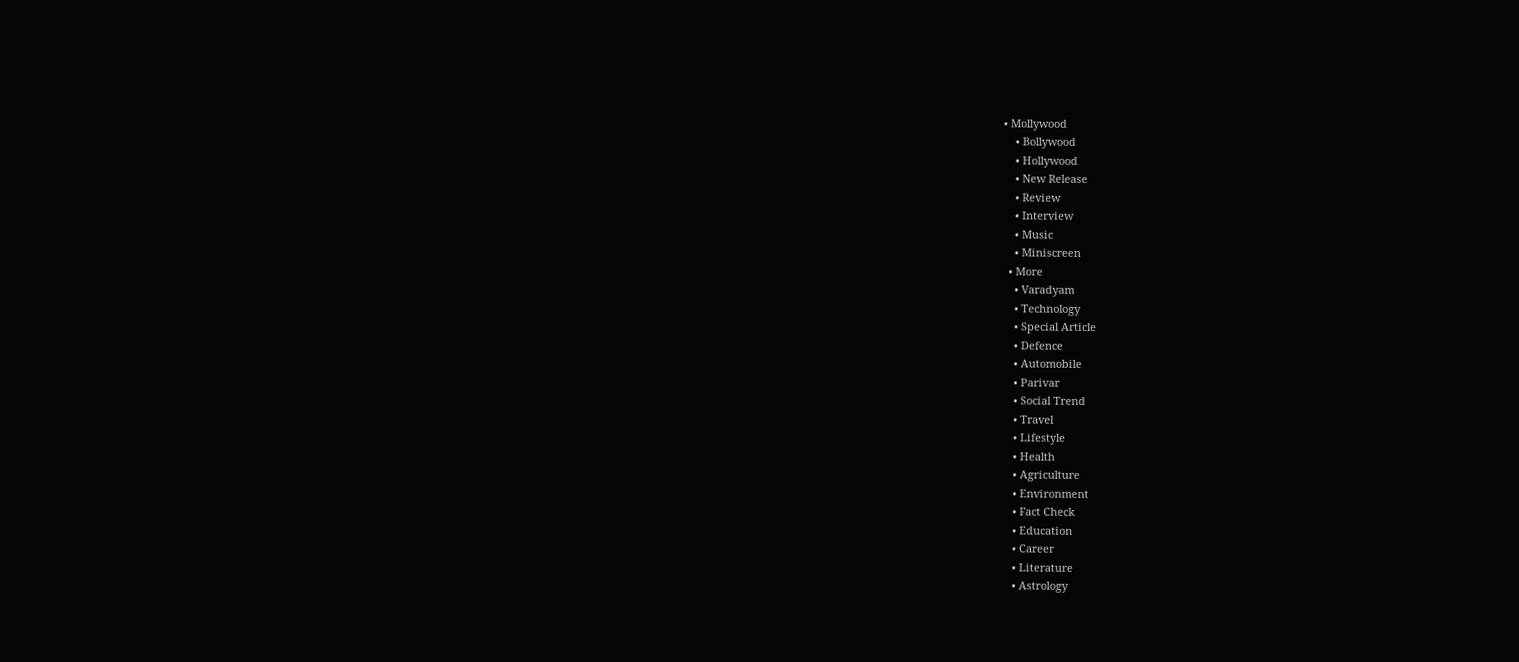• Mollywood
    • Bollywood
    • Hollywood
    • New Release
    • Review
    • Interview
    • Music
    • Miniscreen
  • More
    • Varadyam
    • Technology
    • Special Article
    • Defence
    • Automobile
    • Parivar
    • Social Trend
    • Travel
    • Lifestyle
    • Health
    • Agriculture
    • Environment
    • Fact Check
    • Education
    • Career
    • Literature
    • Astrology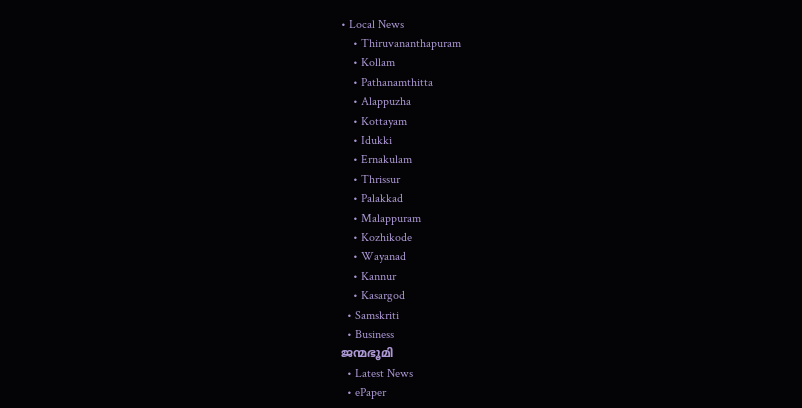• Local News
    • Thiruvananthapuram
    • Kollam
    • Pathanamthitta
    • Alappuzha
    • Kottayam
    • Idukki
    • Ernakulam
    • Thrissur
    • Palakkad
    • Malappuram
    • Kozhikode
    • Wayanad
    • Kannur
    • Kasargod
  • Samskriti
  • Business
ജന്മഭൂമി
  • Latest News
  • ePaper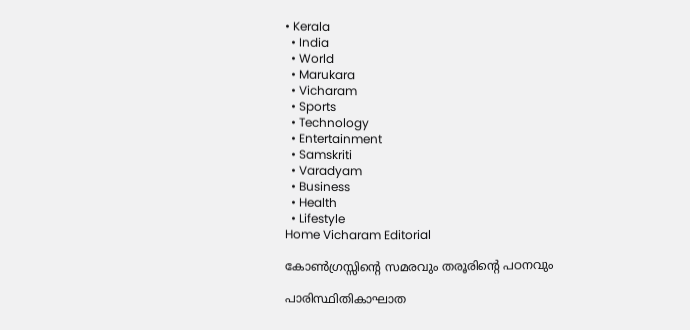• Kerala
  • India
  • World
  • Marukara
  • Vicharam
  • Sports
  • Technology
  • Entertainment
  • Samskriti
  • Varadyam
  • Business
  • Health
  • Lifestyle
Home Vicharam Editorial

കോണ്‍ഗ്രസ്സിന്റെ സമരവും തരൂരിന്റെ പഠനവും

പാരിസ്ഥിതികാഘാത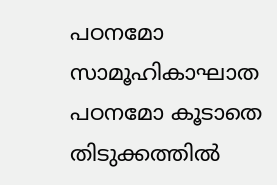പഠനമോ സാമൂഹികാഘാത പഠനമോ കൂടാതെ തിടുക്കത്തില്‍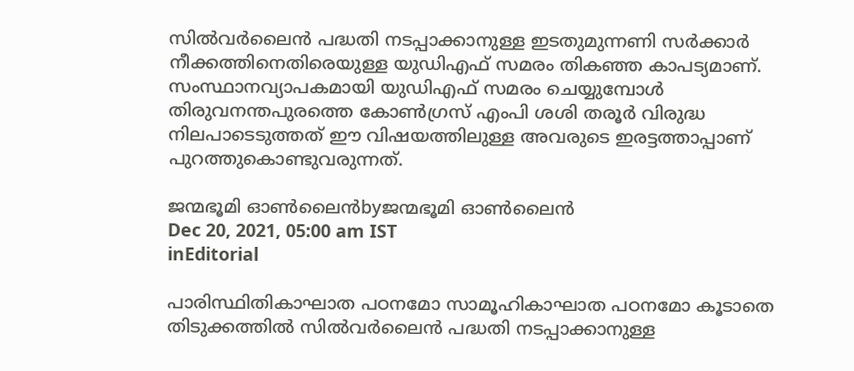സില്‍വര്‍ലൈന്‍ പദ്ധതി നടപ്പാക്കാനുള്ള ഇടതുമുന്നണി സര്‍ക്കാര്‍ നീക്കത്തിനെതിരെയുള്ള യുഡിഎഫ് സമരം തികഞ്ഞ കാപട്യമാണ്. സംസ്ഥാനവ്യാപകമായി യുഡിഎഫ് സമരം ചെയ്യുമ്പോള്‍ തിരുവനന്തപുരത്തെ കോണ്‍ഗ്രസ് എംപി ശശി തരൂര്‍ വിരുദ്ധ നിലപാടെടുത്തത് ഈ വിഷയത്തിലുള്ള അവരുടെ ഇരട്ടത്താപ്പാണ് പുറത്തുകൊണ്ടുവരുന്നത്.

ജന്മഭൂമി ഓണ്‍ലൈന്‍byജന്മഭൂമി ഓണ്‍ലൈന്‍
Dec 20, 2021, 05:00 am IST
inEditorial

പാരിസ്ഥിതികാഘാത പഠനമോ സാമൂഹികാഘാത പഠനമോ കൂടാതെ തിടുക്കത്തില്‍ സില്‍വര്‍ലൈന്‍ പദ്ധതി നടപ്പാക്കാനുള്ള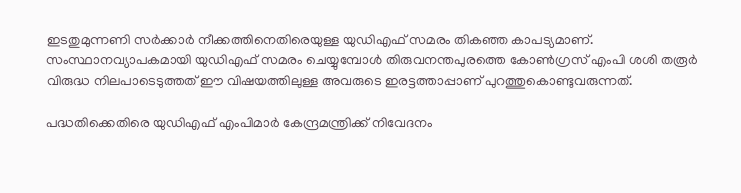ഇടതുമുന്നണി സര്‍ക്കാര്‍ നീക്കത്തിനെതിരെയുള്ള യുഡിഎഫ് സമരം തികഞ്ഞ കാപട്യമാണ്. സംസ്ഥാനവ്യാപകമായി യുഡിഎഫ് സമരം ചെയ്യുമ്പോള്‍ തിരുവനന്തപുരത്തെ കോണ്‍ഗ്രസ് എംപി ശശി തരൂര്‍ വിരുദ്ധ നിലപാടെടുത്തത് ഈ വിഷയത്തിലുള്ള അവരുടെ ഇരട്ടത്താപ്പാണ് പുറത്തുകൊണ്ടുവരുന്നത്.

പദ്ധതിക്കെതിരെ യുഡിഎഫ് എംപിമാര്‍ കേന്ദ്രമന്ത്രിക്ക് നിവേദനം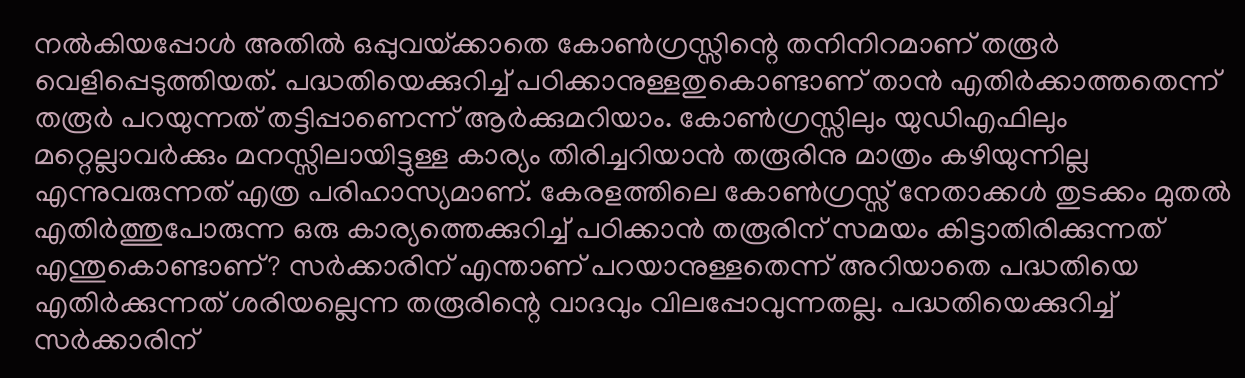നല്‍കിയപ്പോള്‍ അതില്‍ ഒപ്പുവയ്‌ക്കാതെ കോണ്‍ഗ്രസ്സിന്റെ തനിനിറമാണ് തരൂര്‍ വെളിപ്പെടുത്തിയത്. പദ്ധതിയെക്കുറിച്ച് പഠിക്കാനുള്ളതുകൊണ്ടാണ് താന്‍ എതിര്‍ക്കാത്തതെന്ന് തരൂര്‍ പറയുന്നത് തട്ടിപ്പാണെന്ന് ആര്‍ക്കുമറിയാം. കോണ്‍ഗ്രസ്സിലും യുഡിഎഫിലും മറ്റെല്ലാവര്‍ക്കും മനസ്സിലായിട്ടുള്ള കാര്യം തിരിച്ചറിയാന്‍ തരൂരിനു മാത്രം കഴിയുന്നില്ല എന്നുവരുന്നത് എത്ര പരിഹാസ്യമാണ്. കേരളത്തിലെ കോണ്‍ഗ്രസ്സ് നേതാക്കള്‍ തുടക്കം മുതല്‍ എതിര്‍ത്തുപോരുന്ന ഒരു കാര്യത്തെക്കുറിച്ച് പഠിക്കാന്‍ തരൂരിന് സമയം കിട്ടാതിരിക്കുന്നത് എന്തുകൊണ്ടാണ്? സര്‍ക്കാരിന് എന്താണ് പറയാനുള്ളതെന്ന് അറിയാതെ പദ്ധതിയെ എതിര്‍ക്കുന്നത് ശരിയല്ലെന്ന തരൂരിന്റെ വാദവും വിലപ്പോവുന്നതല്ല. പദ്ധതിയെക്കുറിച്ച് സര്‍ക്കാരിന്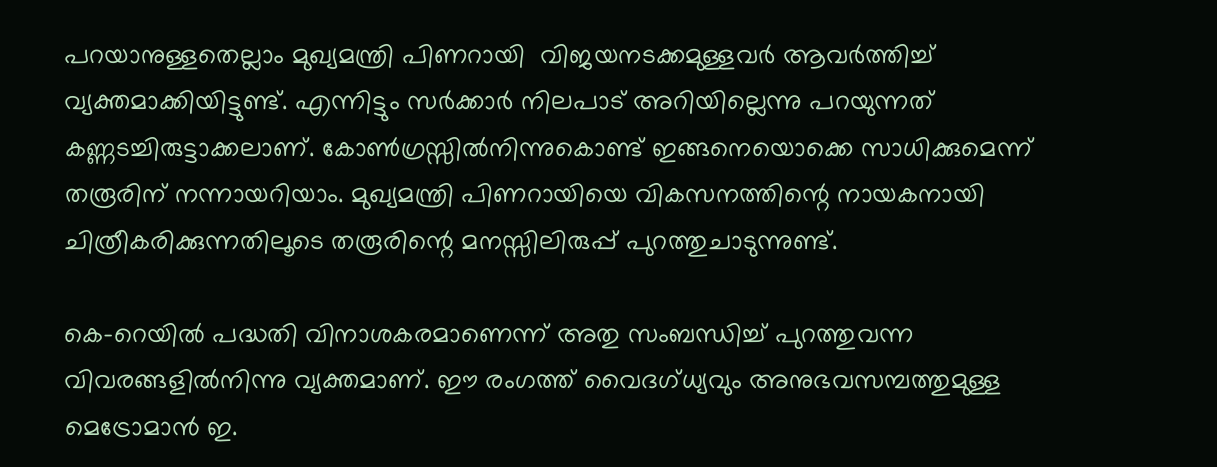പറയാനുള്ളതെല്ലാം മുഖ്യമന്ത്രി പിണറായി  വിജയനടക്കമുള്ളവര്‍ ആവര്‍ത്തിച്ച് വ്യക്തമാക്കിയിട്ടുണ്ട്. എന്നിട്ടും സര്‍ക്കാര്‍ നിലപാട് അറിയില്ലെന്നു പറയുന്നത് കണ്ണടച്ചിരുട്ടാക്കലാണ്. കോണ്‍ഗ്രസ്സില്‍നിന്നുകൊണ്ട് ഇങ്ങനെയൊക്കെ സാധിക്കുമെന്ന് തരൂരിന് നന്നായറിയാം. മുഖ്യമന്ത്രി പിണറായിയെ വികസനത്തിന്റെ നായകനായി ചിത്രീകരിക്കുന്നതിലൂടെ തരൂരിന്റെ മനസ്സിലിരുപ്പ് പുറത്തുചാടുന്നുണ്ട്.

കെ-റെയില്‍ പദ്ധതി വിനാശകരമാണെന്ന് അതു സംബന്ധിച്ച് പുറത്തുവന്ന വിവരങ്ങളില്‍നിന്നു വ്യക്തമാണ്. ഈ രംഗത്ത് വൈദഗ്ധ്യവും അനുഭവസമ്പത്തുമുള്ള മെട്രോമാന്‍ ഇ.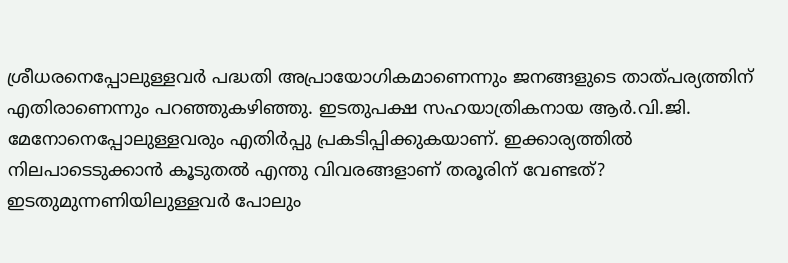ശ്രീധരനെപ്പോലുള്ളവര്‍ പദ്ധതി അപ്രായോഗികമാണെന്നും ജനങ്ങളുടെ താത്പര്യത്തിന് എതിരാണെന്നും പറഞ്ഞുകഴിഞ്ഞു. ഇടതുപക്ഷ സഹയാത്രികനായ ആര്‍.വി.ജി. മേനോനെപ്പോലുള്ളവരും എതിര്‍പ്പു പ്രകടിപ്പിക്കുകയാണ്. ഇക്കാര്യത്തില്‍ നിലപാടെടുക്കാന്‍ കൂടുതല്‍ എന്തു വിവരങ്ങളാണ് തരൂരിന് വേണ്ടത്? ഇടതുമുന്നണിയിലുള്ളവര്‍ പോലും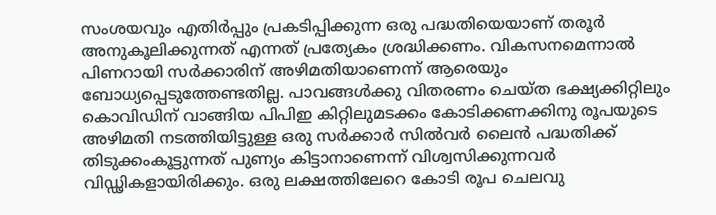സംശയവും എതിര്‍പ്പും പ്രകടിപ്പിക്കുന്ന ഒരു പദ്ധതിയെയാണ് തരൂര്‍ അനുകൂലിക്കുന്നത് എന്നത് പ്രത്യേകം ശ്രദ്ധിക്കണം. വികസനമെന്നാല്‍ പിണറായി സര്‍ക്കാരിന് അഴിമതിയാണെന്ന് ആരെയും ബോധ്യപ്പെടുത്തേണ്ടതില്ല. പാവങ്ങള്‍ക്കു വിതരണം ചെയ്ത ഭക്ഷ്യക്കിറ്റിലും കൊവിഡിന് വാങ്ങിയ പിപിഇ കിറ്റിലുമടക്കം കോടിക്കണക്കിനു രൂപയുടെ അഴിമതി നടത്തിയിട്ടുള്ള ഒരു സര്‍ക്കാര്‍ സില്‍വര്‍ ലൈന്‍ പദ്ധതിക്ക് തിടുക്കംകൂട്ടുന്നത് പുണ്യം കിട്ടാനാണെന്ന് വിശ്വസിക്കുന്നവര്‍ വിഡ്ഢികളായിരിക്കും. ഒരു ലക്ഷത്തിലേറെ കോടി രൂപ ചെലവു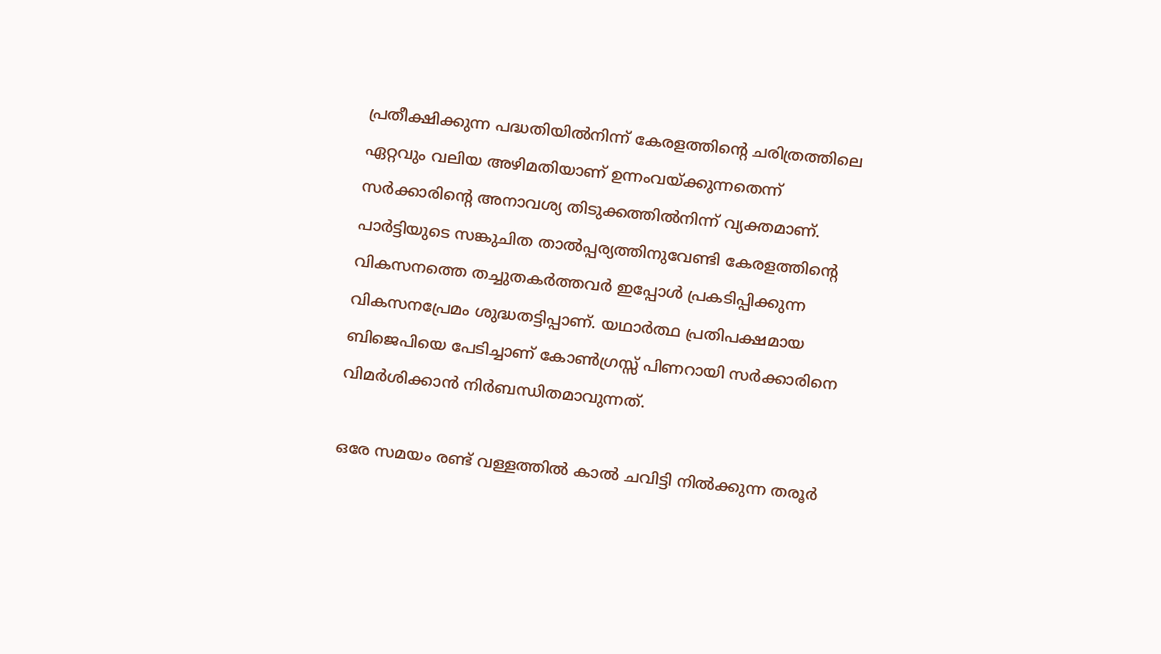പ്രതീക്ഷിക്കുന്ന പദ്ധതിയില്‍നിന്ന് കേരളത്തിന്റെ ചരിത്രത്തിലെ ഏറ്റവും വലിയ അഴിമതിയാണ് ഉന്നംവയ്‌ക്കുന്നതെന്ന് സര്‍ക്കാരിന്റെ അനാവശ്യ തിടുക്കത്തില്‍നിന്ന് വ്യക്തമാണ്. പാര്‍ട്ടിയുടെ സങ്കുചിത താല്‍പ്പര്യത്തിനുവേണ്ടി കേരളത്തിന്റെ വികസനത്തെ തച്ചുതകര്‍ത്തവര്‍ ഇപ്പോള്‍ പ്രകടിപ്പിക്കുന്ന വികസനപ്രേമം ശുദ്ധതട്ടിപ്പാണ്. യഥാര്‍ത്ഥ പ്രതിപക്ഷമായ ബിജെപിയെ പേടിച്ചാണ് കോണ്‍ഗ്രസ്സ് പിണറായി സര്‍ക്കാരിനെ വിമര്‍ശിക്കാന്‍ നിര്‍ബന്ധിതമാവുന്നത്.

ഒരേ സമയം രണ്ട് വള്ളത്തില്‍ കാല്‍ ചവിട്ടി നില്‍ക്കുന്ന തരൂര്‍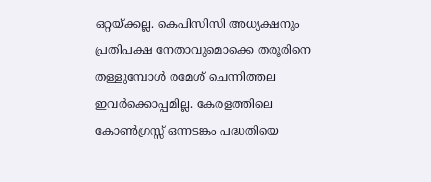ഒറ്റയ്‌ക്കല്ല. കെപിസിസി അധ്യക്ഷനും പ്രതിപക്ഷ നേതാവുമൊക്കെ തരൂരിനെ തള്ളുമ്പോള്‍ രമേശ് ചെന്നിത്തല ഇവര്‍ക്കൊപ്പമില്ല. കേരളത്തിലെ കോണ്‍ഗ്രസ്സ് ഒന്നടങ്കം പദ്ധതിയെ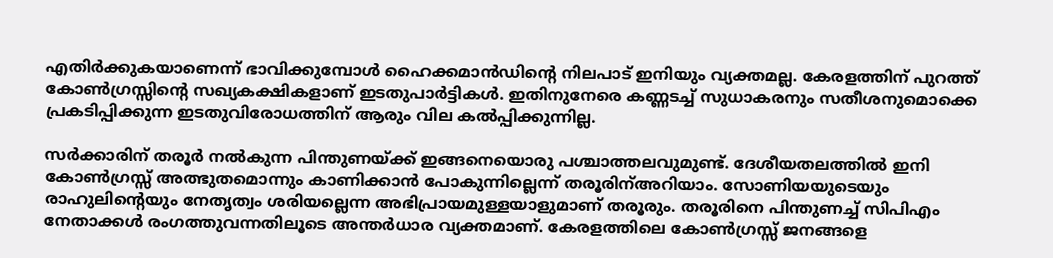എതിര്‍ക്കുകയാണെന്ന് ഭാവിക്കുമ്പോള്‍ ഹൈക്കമാന്‍ഡിന്റെ നിലപാട് ഇനിയും വ്യക്തമല്ല. കേരളത്തിന് പുറത്ത് കോണ്‍ഗ്രസ്സിന്റെ സഖ്യകക്ഷികളാണ് ഇടതുപാര്‍ട്ടികള്‍. ഇതിനുനേരെ കണ്ണടച്ച് സുധാകരനും സതീശനുമൊക്കെ പ്രകടിപ്പിക്കുന്ന ഇടതുവിരോധത്തിന് ആരും വില കല്‍പ്പിക്കുന്നില്ല.

സര്‍ക്കാരിന് തരൂര്‍ നല്‍കുന്ന പിന്തുണയ്‌ക്ക് ഇങ്ങനെയൊരു പശ്ചാത്തലവുമുണ്ട്. ദേശീയതലത്തില്‍ ഇനി കോണ്‍ഗ്രസ്സ് അത്ഭുതമൊന്നും കാണിക്കാന്‍ പോകുന്നില്ലെന്ന് തരൂരിന്അറിയാം. സോണിയയുടെയും രാഹുലിന്റെയും നേതൃത്വം ശരിയല്ലെന്ന അഭിപ്രായമുള്ളയാളുമാണ് തരൂരും. തരൂരിനെ പിന്തുണച്ച് സിപിഎം നേതാക്കള്‍ രംഗത്തുവന്നതിലൂടെ അന്തര്‍ധാര വ്യക്തമാണ്. കേരളത്തിലെ കോണ്‍ഗ്രസ്സ് ജനങ്ങളെ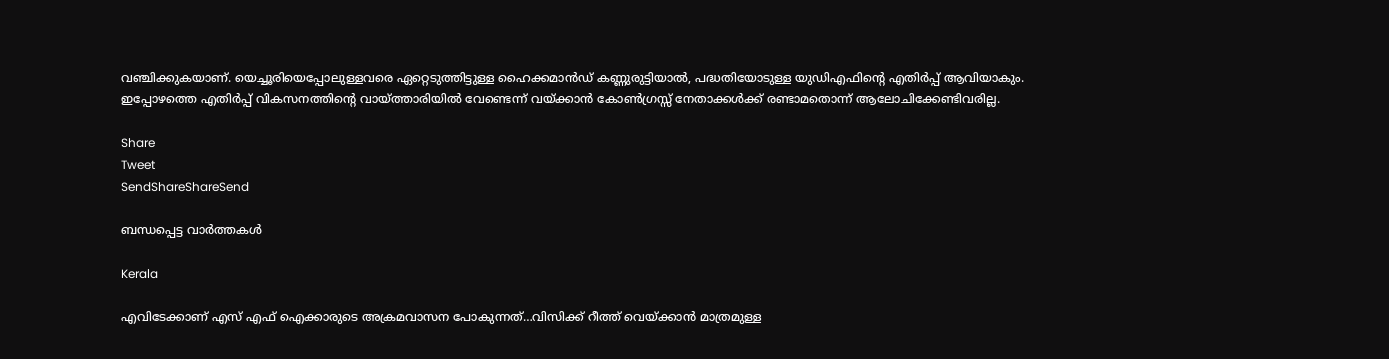വഞ്ചിക്കുകയാണ്. യെച്ചൂരിയെപ്പോലുള്ളവരെ ഏറ്റെടുത്തിട്ടുള്ള ഹൈക്കമാന്‍ഡ് കണ്ണുരുട്ടിയാല്‍, പദ്ധതിയോടുള്ള യുഡിഎഫിന്റെ എതിര്‍പ്പ് ആവിയാകും. ഇപ്പോഴത്തെ എതിര്‍പ്പ് വികസനത്തിന്റെ വായ്‌ത്താരിയില്‍ വേണ്ടെന്ന് വയ്‌ക്കാന്‍ കോണ്‍ഗ്രസ്സ് നേതാക്കള്‍ക്ക് രണ്ടാമതൊന്ന് ആലോചിക്കേണ്ടിവരില്ല.

Share
Tweet
SendShareShareSend

ബന്ധപ്പെട്ട വാര്‍ത്തകള്‍

Kerala

എവിടേക്കാണ് എസ് എഫ് ഐക്കാരുടെ അക്രമവാസന പോകുന്നത്…വിസിക്ക് റീത്ത് വെയ്‌ക്കാന്‍ മാത്രമുള്ള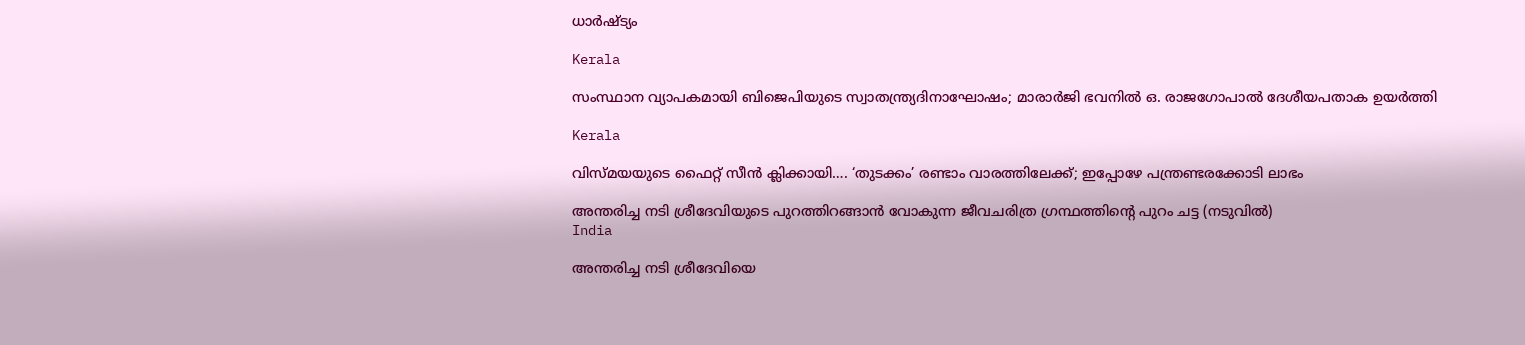ധാര്‍ഷ്ട്യം

Kerala

സംസ്ഥാന വ്യാപകമായി ബിജെപിയുടെ സ്വാതന്ത്ര്യദിനാഘോഷം; മാരാർജി ഭവനിൽ ഒ. രാജഗോപാൽ ദേശീയപതാക ഉയർത്തി

Kerala

വിസ്‍മയയുടെ ഫൈറ്റ് സീന്‍ ക്ലിക്കായി…. ‘തുടക്കം’ രണ്ടാം വാരത്തിലേക്ക്; ഇപ്പോഴേ പന്ത്രണ്ടരക്കോടി ലാഭം

അന്തരിച്ച നടി ശ്രീദേവിയുടെ പുറത്തിറങ്ങാന്‍ വോകുന്ന ജീവചരിത്ര ഗ്രന്ഥത്തിന്‍റെ പുറം ചട്ട (നടുവില്‍)
India

അന്തരിച്ച നടി ശ്രീദേവിയെ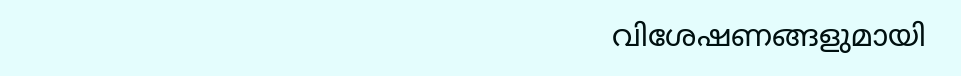വിശേഷണങ്ങളുമായി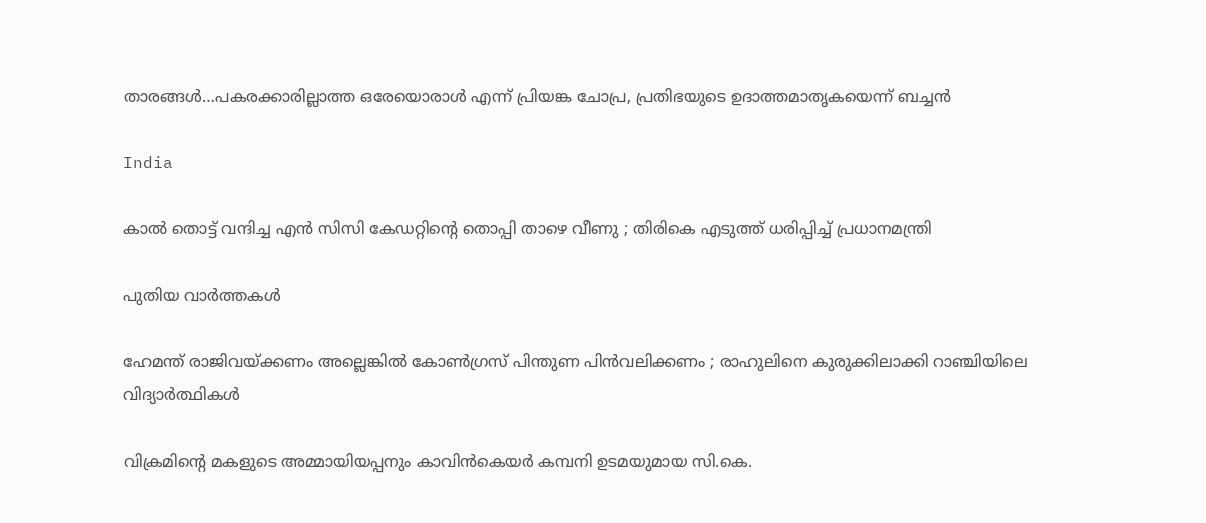താരങ്ങള്‍…പകരക്കാരില്ലാത്ത ഒരേയൊരാള്‍ എന്ന് പ്രിയങ്ക ചോപ്ര, പ്രതിഭയുടെ ഉദാത്തമാതൃകയെന്ന് ബച്ചന്‍

India

കാൽ തൊട്ട് വന്ദിച്ച എൻ സിസി കേഡറ്റിന്റെ തൊപ്പി താഴെ വീണു ; തിരികെ എടുത്ത് ധരിപ്പിച്ച് പ്രധാനമന്ത്രി

പുതിയ വാര്‍ത്തകള്‍

ഹേമന്ത് രാജിവയ്‌ക്കണം അല്ലെങ്കിൽ കോൺഗ്രസ് പിന്തുണ പിൻവലിക്കണം ; രാഹുലിനെ കുരുക്കിലാക്കി റാഞ്ചിയിലെ വിദ്യാർത്ഥികൾ

വിക്രമിന്‍റെ മകളുടെ അമ്മായിയപ്പനും കാവിന്‍കെയര്‍ കമ്പനി ഉടമയുമായ സി.കെ.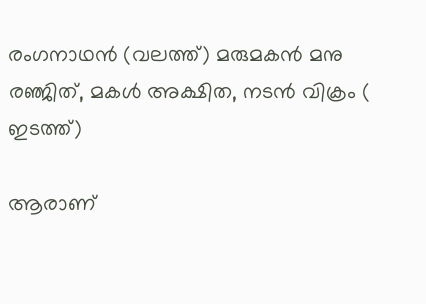രംഗനാഥന്‍ (വലത്ത്) മരുമകന്‍ മനു രഞ്ജിത്, മകള്‍ അക്ഷിത, നടന്‍ വിക്രം ( ഇടത്ത്)

ആരാണ്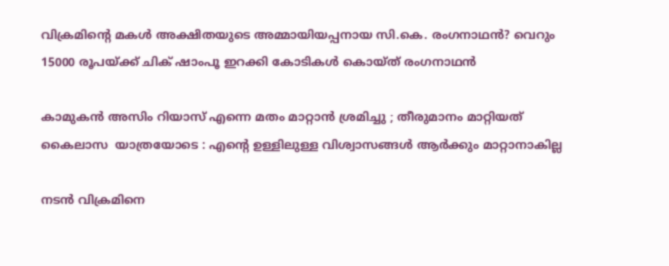വിക്രമിന്റെ മകള്‍ അക്ഷിതയുടെ അമ്മായിയപ്പനായ സി.കെ. രംഗനാഥന്‍? വെറും 15000 രൂപയ്‌ക്ക് ചിക് ഷാംപൂ ഇറക്കി കോടികള്‍ കൊയ്ത് രംഗനാഥന്‍

കാമുകൻ അസിം റിയാസ് എന്നെ മതം മാറ്റാൻ ശ്രമിച്ചു ; തീരുമാനം മാറ്റിയത് കൈലാസ  യാത്രയോടെ : എന്റെ ഉള്ളിലുള്ള വിശ്വാസങ്ങൾ ആർക്കും മാറ്റാനാകില്ല

നടന്‍ വിക്രമിനെ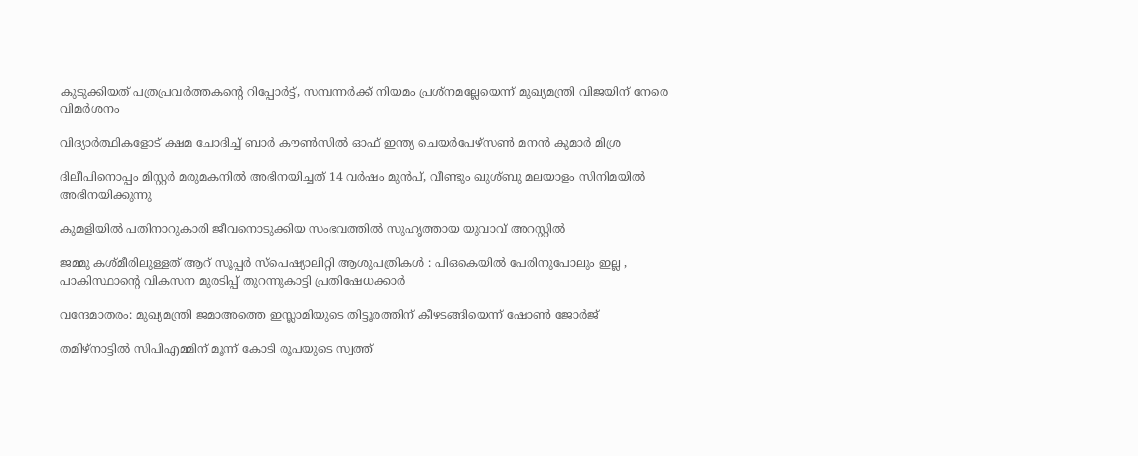കുടുക്കിയത് പത്രപ്രവര്‍ത്തകന്റെ റിപ്പോര്‍ട്ട്, സമ്പന്നര്‍ക്ക് നിയമം പ്രശ്നമല്ലേയെന്ന് മുഖ്യമന്ത്രി വിജയിന് നേരെ വിമര്‍ശനം

വിദ്യാര്‍ത്ഥികളോട് ക്ഷമ ചോദിച്ച് ബാര്‍ കൗണ്‍സില്‍ ഓഫ് ഇന്ത്യ ചെയര്‍പേഴ്സണ്‍ മനന്‍ കുമാര്‍ മിശ്ര

ദിലീപിനൊപ്പം മിസ്റ്റര്‍ മരുമകനില്‍ അഭിനയിച്ചത് 14 വര്‍ഷം മുന്‍പ്, വീണ്ടും ഖുശ്ബു മലയാളം സിനിമയില്‍ അഭിനയിക്കുന്നു

കുമളിയില്‍ പതിനാറുകാരി ജീവനൊടുക്കിയ സംഭവത്തില്‍ സുഹൃത്തായ യുവാവ് അറസ്റ്റില്‍

ജമ്മു കശ്മീരിലുള്ളത് ആറ് സൂപ്പർ സ്പെഷ്യാലിറ്റി ആശുപത്രികൾ : പിഒകെയിൽ പേരിനുപോലും ഇല്ല , പാകിസ്ഥാന്റെ വികസന മുരടിപ്പ് തുറന്നുകാട്ടി പ്രതിഷേധക്കാർ

വന്ദേമാതരം: മുഖ്യമന്ത്രി ജമാഅത്തെ ഇസ്ലാമിയുടെ തിട്ടൂരത്തിന് കീഴടങ്ങിയെന്ന് ഷോണ്‍ ജോര്‍ജ്

തമിഴ്നാട്ടില്‍ സിപിഎമ്മിന് മൂന്ന് കോടി രൂപയുടെ സ്വത്ത്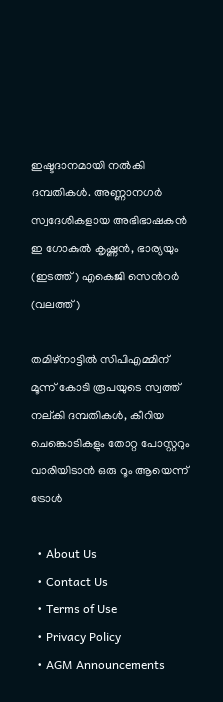ഇഷ്ടദാനമായി നല്‍കി ദമ്പതികള്‍. അണ്ണാനഗര്‍ സ്വദേശികളായ അഭിഭാഷകന്‍ ഇ ഗോകുല്‍ കൃഷ്ണന്‍, ഭാര്യയും (ഇടത്ത്) എകെജി സെന്‍റര്‍ (വലത്ത്)

തമിഴ്നാട്ടില്‍ സിപിഎമ്മിന് മൂന്ന് കോടി രൂപയുടെ സ്വത്ത് നല‍്കി ദമ്പതികള്‍, കീറിയ ചെങ്കൊടികളും തോറ്റ പോസ്റ്ററും വാരിയിടാൻ ഒരു റൂം ആയെന്ന് ട്രോള്‍

  • About Us
  • Contact Us
  • Terms of Use
  • Privacy Policy
  • AGM Announcements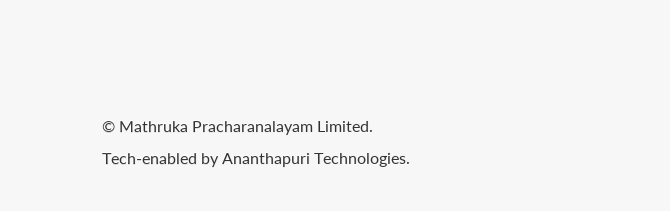© Mathruka Pracharanalayam Limited.
Tech-enabled by Ananthapuri Technologies.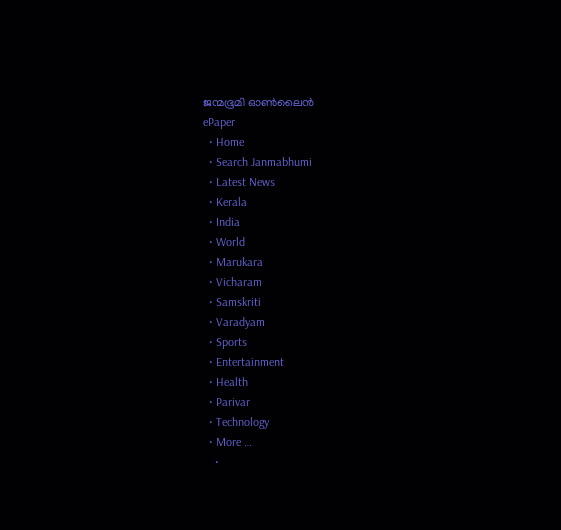ജന്മഭൂമി ഓണ്‍ലൈന്‍
ePaper
  • Home
  • Search Janmabhumi
  • Latest News
  • Kerala
  • India
  • World
  • Marukara
  • Vicharam
  • Samskriti
  • Varadyam
  • Sports
  • Entertainment
  • Health
  • Parivar
  • Technology
  • More …
    •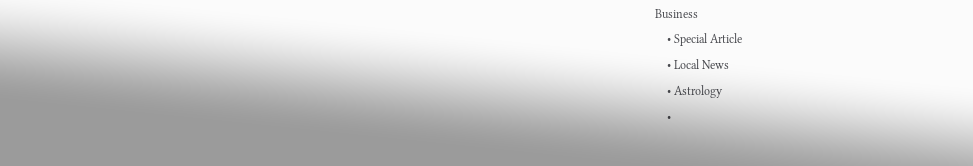Business
    • Special Article
    • Local News
    • Astrology
    •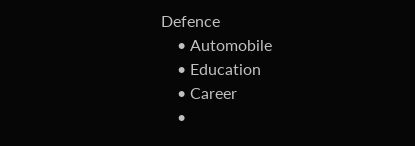Defence
    • Automobile
    • Education
    • Career
    •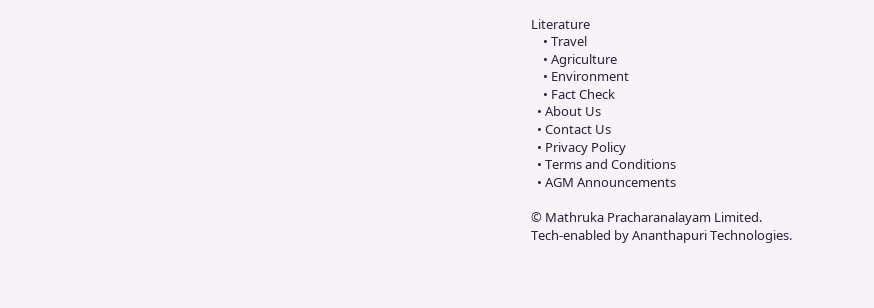Literature
    • Travel
    • Agriculture
    • Environment
    • Fact Check
  • About Us
  • Contact Us
  • Privacy Policy
  • Terms and Conditions
  • AGM Announcements

© Mathruka Pracharanalayam Limited.
Tech-enabled by Ananthapuri Technologies.